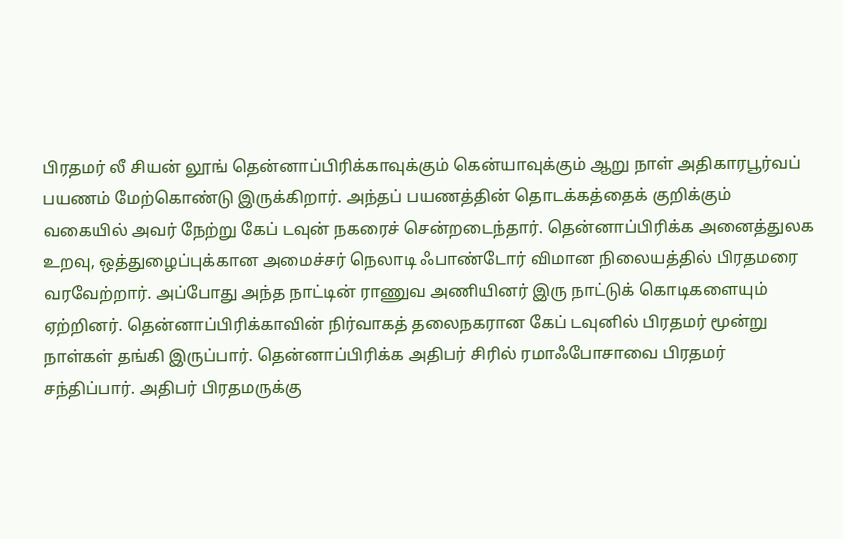பிரதமர் லீ சியன் லூங் தென்னாப்பிரிக்காவுக்கும் கென்யாவுக்கும் ஆறு நாள் அதிகாரபூர்வப் பயணம் மேற்கொண்டு இருக்கிறார். அந்தப் பயணத்தின் தொடக்கத்தைக் குறிக்கும் வகையில் அவர் நேற்று கேப் டவுன் நகரைச் சென்றடைந்தார். தென்னாப்பிரிக்க அனைத்துலக உறவு, ஒத்துழைப்புக்கான அமைச்சர் நெலாடி ஃபாண்டோர் விமான நிலையத்தில் பிரதமரை வரவேற்றார். அப்போது அந்த நாட்டின் ராணுவ அணியினர் இரு நாட்டுக் கொடிகளையும் ஏற்றினர். தென்னாப்பிரிக்காவின் நிர்வாகத் தலைநகரான கேப் டவுனில் பிரதமர் மூன்று நாள்கள் தங்கி இருப்பார். தென்னாப்பிரிக்க அதிபர் சிரில் ரமாஃபோசாவை பிரதமர் சந்திப்பார். அதிபர் பிரதமருக்கு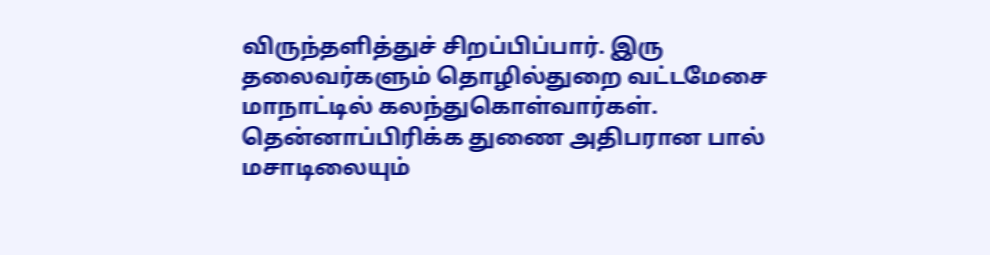விருந்தளித்துச் சிறப்பிப்பார். இரு தலைவர்களும் தொழில்துறை வட்டமேசை மாநாட்டில் கலந்துகொள்வார்கள். தென்னாப்பிரிக்க துணை அதிபரான பால் மசாடிலையும்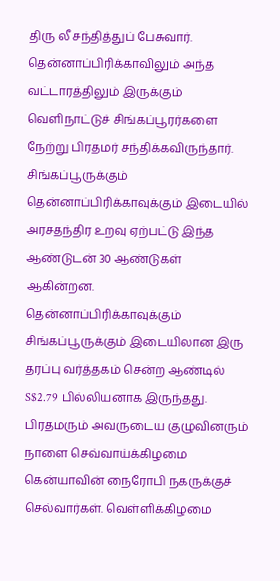திரு லீ சந்தித்துப் பேசுவார். தென்னாப்பிரிக்காவிலும் அந்த வட்டாரத்திலும் இருக்கும் வெளிநாட்டுச் சிங்கப்பூரர்களை நேற்று பிரதமர் சந்திக்கவிருந்தார். சிங்கப்பூருக்கும் தென்னாப்பிரிக்காவுக்கும் இடையில் அரசதந்திர உறவு ஏற்பட்டு இந்த ஆண்டுடன் 30 ஆண்டுகள் ஆகின்றன. தென்னாப்பிரிக்காவுக்கும் சிங்கப்பூருக்கும் இடையிலான இரு தரப்பு வர்த்தகம் சென்ற ஆண்டில் S$2.79 பில்லியனாக இருந்தது. பிரதமரும் அவருடைய குழுவினரும் நாளை செவ்வாய்க்கிழமை கென்யாவின் நைரோபி நகருக்குச் செல்வார்கள். வெள்ளிக்கிழமை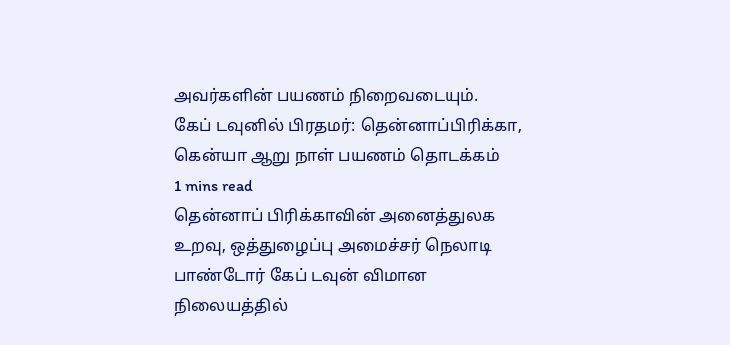அவர்களின் பயணம் நிறைவடையும்.
கேப் டவுனில் பிரதமர்: தென்னாப்பிரிக்கா, கென்யா ஆறு நாள் பயணம் தொடக்கம்
1 mins read
தென்னாப் பிரிக்காவின் அனைத்துலக உறவு, ஒத்துழைப்பு அமைச்சர் நெலாடி பாண்டோர் கேப் டவுன் விமான நிலையத்தில்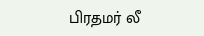பிரதமர் லீ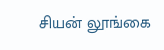சியன் லூங்கை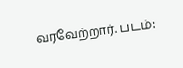வரவேற்றார். படம்: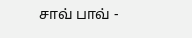சாவ் பாவ் -